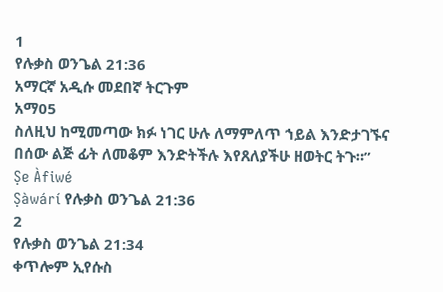1
የሉቃስ ወንጌል 21:36
አማርኛ አዲሱ መደበኛ ትርጉም
አማ05
ስለዚህ ከሚመጣው ክፉ ነገር ሁሉ ለማምለጥ ኀይል እንድታገኙና በሰው ልጅ ፊት ለመቆም እንድትችሉ እየጸለያችሁ ዘወትር ትጉ።”
Ṣe Àfiwé
Ṣàwárí የሉቃስ ወንጌል 21:36
2
የሉቃስ ወንጌል 21:34
ቀጥሎም ኢየሱስ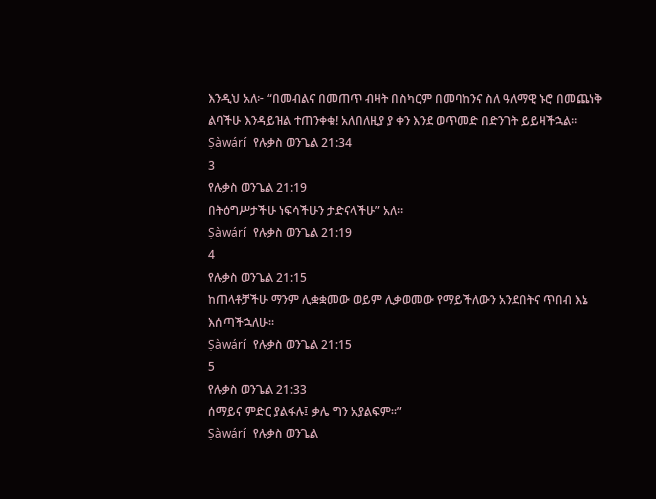እንዲህ አለ፦ “በመብልና በመጠጥ ብዛት በስካርም በመባከንና ስለ ዓለማዊ ኑሮ በመጨነቅ ልባችሁ እንዳይዝል ተጠንቀቁ! አለበለዚያ ያ ቀን እንደ ወጥመድ በድንገት ይይዛችኋል።
Ṣàwárí የሉቃስ ወንጌል 21:34
3
የሉቃስ ወንጌል 21:19
በትዕግሥታችሁ ነፍሳችሁን ታድናላችሁ” አለ።
Ṣàwárí የሉቃስ ወንጌል 21:19
4
የሉቃስ ወንጌል 21:15
ከጠላቶቻችሁ ማንም ሊቋቋመው ወይም ሊቃወመው የማይችለውን አንደበትና ጥበብ እኔ እሰጣችኋለሁ።
Ṣàwárí የሉቃስ ወንጌል 21:15
5
የሉቃስ ወንጌል 21:33
ሰማይና ምድር ያልፋሉ፤ ቃሌ ግን አያልፍም።”
Ṣàwárí የሉቃስ ወንጌል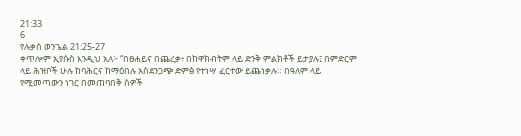21:33
6
የሉቃስ ወንጌል 21:25-27
ቀጥሎም ኢየሱስ እንዲህ አለ፦ “በፀሐይና በጨረቃ፥ በከዋክብትም ላይ ድንቅ ምልክቶች ይታያሉ፤ በምድርም ላይ ሕዝቦች ሁሉ ከባሕርና ከማዕበሉ አስደንጋጭ ድምፅ የተነሣ ፈርተው ይጨነቃሉ። በዓለም ላይ የሚመጣውን ነገር በመጠባበቅ ሰዎች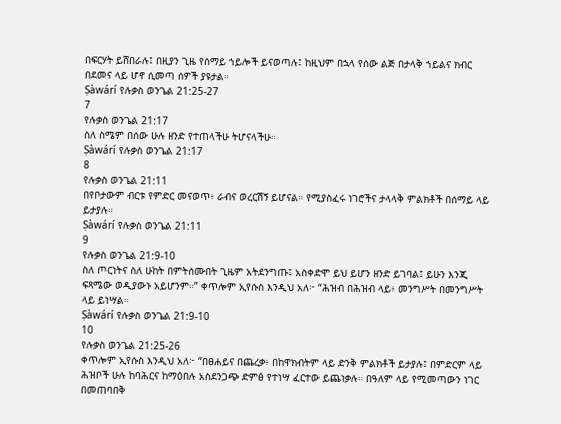በፍርሃት ይሸበራሉ፤ በዚያን ጊዜ የሰማይ ኀይሎች ይናወጣሉ፤ ከዚህም በኋላ የሰው ልጅ በታላቅ ኀይልና ክብር በደመና ላይ ሆኖ ሲመጣ ሰዎች ያዩታል።
Ṣàwárí የሉቃስ ወንጌል 21:25-27
7
የሉቃስ ወንጌል 21:17
ስለ ስሜም በሰው ሁሉ ዘንድ የተጠላችሁ ትሆናላችሁ።
Ṣàwárí የሉቃስ ወንጌል 21:17
8
የሉቃስ ወንጌል 21:11
በየቦታውም ብርቱ የምድር መናወጥ፥ ራብና ወረርሽኝ ይሆናል። የሚያስፈሩ ነገሮችና ታላላቅ ምልክቶች በሰማይ ላይ ይታያሉ።
Ṣàwárí የሉቃስ ወንጌል 21:11
9
የሉቃስ ወንጌል 21:9-10
ስለ ጦርነትና ስለ ሁከት በምትሰሙበት ጊዜም አትደንግጡ፤ አስቀድሞ ይህ ይሆን ዘንድ ይገባል፤ ይሁን እንጂ ፍጻሜው ወዲያውኑ አይሆንም።” ቀጥሎም ኢየሱስ እንዲህ አለ፦ “ሕዝብ በሕዝብ ላይ፥ መንግሥት በመንግሥት ላይ ይነሣል።
Ṣàwárí የሉቃስ ወንጌል 21:9-10
10
የሉቃስ ወንጌል 21:25-26
ቀጥሎም ኢየሱስ እንዲህ አለ፦ “በፀሐይና በጨረቃ፥ በከዋክብትም ላይ ድንቅ ምልክቶች ይታያሉ፤ በምድርም ላይ ሕዝቦች ሁሉ ከባሕርና ከማዕበሉ አስደንጋጭ ድምፅ የተነሣ ፈርተው ይጨነቃሉ። በዓለም ላይ የሚመጣውን ነገር በመጠባበቅ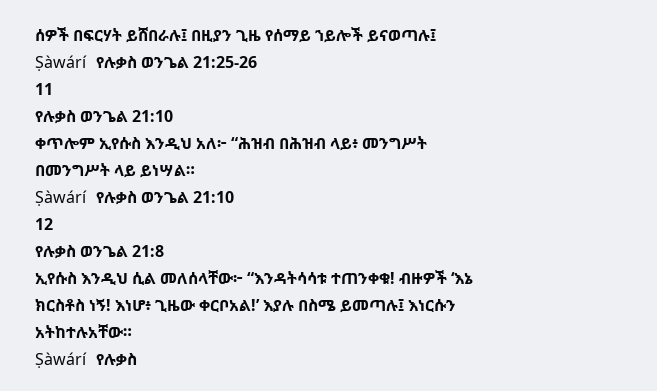ሰዎች በፍርሃት ይሸበራሉ፤ በዚያን ጊዜ የሰማይ ኀይሎች ይናወጣሉ፤
Ṣàwárí የሉቃስ ወንጌል 21:25-26
11
የሉቃስ ወንጌል 21:10
ቀጥሎም ኢየሱስ እንዲህ አለ፦ “ሕዝብ በሕዝብ ላይ፥ መንግሥት በመንግሥት ላይ ይነሣል።
Ṣàwárí የሉቃስ ወንጌል 21:10
12
የሉቃስ ወንጌል 21:8
ኢየሱስ እንዲህ ሲል መለሰላቸው፦ “እንዳትሳሳቱ ተጠንቀቁ! ብዙዎች ‘እኔ ክርስቶስ ነኝ! እነሆ፥ ጊዜው ቀርቦአል!’ እያሉ በስሜ ይመጣሉ፤ እነርሱን አትከተሉአቸው።
Ṣàwárí የሉቃስ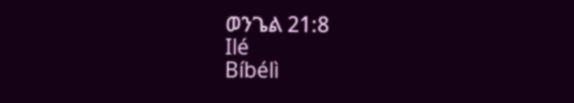ወንጌል 21:8
Ilé
Bíbélì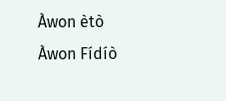Àwon ètò
Àwon Fídíò